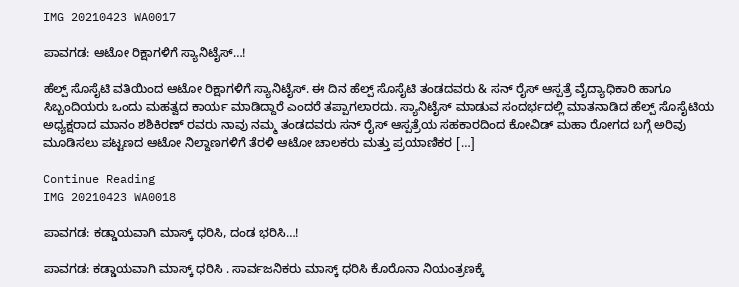IMG 20210423 WA0017

ಪಾವಗಡ: ಆಟೋ ರಿಕ್ಷಾಗಳಿಗೆ ಸ್ಯಾನಿಟೈಸ್…!

ಹೆಲ್ಪ್ ಸೊಸೈಟಿ ವತಿಯಿಂದ ಆಟೋ ರಿಕ್ಷಾಗಳಿಗೆ ಸ್ಯಾನಿಟೈಸ್. ಈ ದಿನ ಹೆಲ್ಪ್ ಸೊಸೈಟಿ ತಂಡದವರು & ಸನ್ ರೈಸ್ ಆಸ್ಪತ್ರೆ ವೈದ್ಯಾಧಿಕಾರಿ ಹಾಗೂ ಸಿಬ್ಬಂದಿಯರು ಒಂದು ಮಹತ್ವದ ಕಾರ್ಯ ಮಾಡಿದ್ದಾರೆ ಎಂದರೆ ತಪ್ಪಾಗಲಾರದು. ಸ್ಯಾನಿಟೈಸ್ ಮಾಡುವ ಸಂದರ್ಭದಲ್ಲಿ ಮಾತನಾಡಿದ ಹೆಲ್ಪ್ ಸೊಸೈಟಿಯ ಅಧ್ಯಕ್ಷರಾದ ಮಾನಂ ಶಶಿಕಿರಣ್ ರವರು ನಾವು ನಮ್ಮ ತಂಡದವರು ಸನ್ ರೈಸ್ ಆಸ್ಪತ್ರೆಯ ಸಹಕಾರದಿಂದ ಕೋವಿಡ್ ಮಹಾ ರೋಗದ ಬಗ್ಗೆ ಅರಿವು ಮೂಡಿಸಲು ಪಟ್ಟಣದ ಆಟೋ ನಿಲ್ದಾಣಗಳಿಗೆ ತೆರಳಿ ಆಟೋ ಚಾಲಕರು ಮತ್ತು ಪ್ರಯಾಣಿಕರ […]

Continue Reading
IMG 20210423 WA0018

ಪಾವಗಡ: ಕಡ್ಡಾಯವಾಗಿ ಮಾಸ್ಕ್‌ ಧರಿಸಿ, ದಂಡ ಭರಿಸಿ…!

ಪಾವಗಡ: ಕಡ್ಡಾಯವಾಗಿ ಮಾಸ್ಕ್‌ ಧರಿಸಿ . ಸಾರ್ವಜನಿಕರು ಮಾಸ್ಕ್ ಧರಿಸಿ ಕೊರೊನಾ ನಿಯಂತ್ರಣಕ್ಕೆ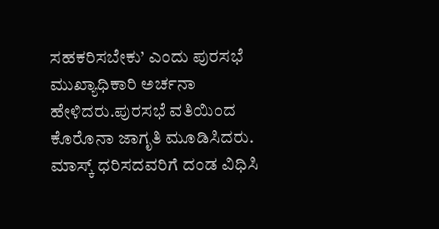ಸಹಕರಿಸಬೇಕು’ ಎಂದು ಪುರಸಭೆ ಮುಖ್ಯಾಧಿಕಾರಿ ಅರ್ಚನಾ ಹೇಳಿದರು.ಪುರಸಭೆ ವತಿಯಿಂದ ಕೊರೊನಾ ಜಾಗೃತಿ ಮೂಡಿಸಿದರು. ಮಾಸ್ಕ್ ಧರಿಸದವರಿಗೆ ದಂಡ ವಿಧಿಸಿ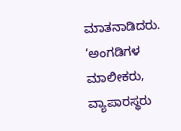ಮಾತನಾಡಿದರು. ‘ಅಂಗಡಿಗಳ ಮಾಲೀಕರು, ವ್ಯಾಪಾರಸ್ಥರು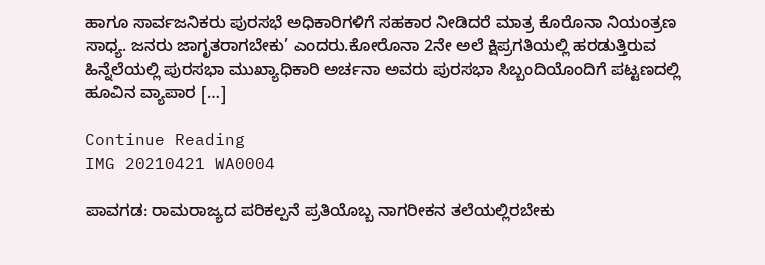ಹಾಗೂ ಸಾರ್ವಜನಿಕರು ಪುರಸಭೆ ಅಧಿಕಾರಿಗಳಿಗೆ ಸಹಕಾರ ನೀಡಿದರೆ ಮಾತ್ರ ಕೊರೊನಾ ನಿಯಂತ್ರಣ ಸಾಧ್ಯ. ಜನರು ಜಾಗೃತರಾಗಬೇಕು’ ಎಂದರು.ಕೋರೊನಾ 2ನೇ ಅಲೆ ಕ್ಷಿಪ್ರಗತಿಯಲ್ಲಿ ಹರಡುತ್ತಿರುವ ಹಿನ್ನೆಲೆಯಲ್ಲಿ ಪುರಸಭಾ ಮುಖ್ಯಾಧಿಕಾರಿ ಅರ್ಚನಾ ಅವರು ಪುರಸಭಾ ಸಿಬ್ಬಂದಿಯೊಂದಿಗೆ ಪಟ್ಟಣದಲ್ಲಿ ಹೂವಿನ ವ್ಯಾಪಾರ […]

Continue Reading
IMG 20210421 WA0004

ಪಾವಗಡ: ರಾಮರಾಜ್ಯದ ಪರಿಕಲ್ಪನೆ ಪ್ರತಿಯೊಬ್ಬ ನಾಗರೀಕನ ತಲೆಯಲ್ಲಿರಬೇಕು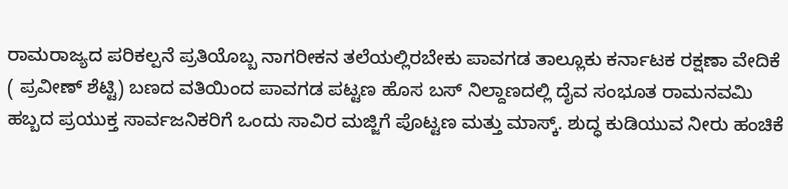ರಾಮರಾಜ್ಯದ ಪರಿಕಲ್ಪನೆ ಪ್ರತಿಯೊಬ್ಬ ನಾಗರೀಕನ ತಲೆಯಲ್ಲಿರಬೇಕು ಪಾವಗಡ ತಾಲ್ಲೂಕು ಕರ್ನಾಟಕ ರಕ್ಷಣಾ ವೇದಿಕೆ ( ಪ್ರವೀಣ್ ಶೆಟ್ಟಿ) ಬಣದ ವತಿಯಿಂದ ಪಾವಗಡ ಪಟ್ಟಣ ಹೊಸ ಬಸ್ ನಿಲ್ದಾಣದಲ್ಲಿ ದೈವ ಸಂಭೂತ ರಾಮನವಮಿ ಹಬ್ಬದ ಪ್ರಯುಕ್ತ ಸಾರ್ವಜನಿಕರಿಗೆ ಒಂದು ಸಾವಿರ ಮಜ್ಜಿಗೆ ಪೊಟ್ಟಣ ಮತ್ತು ಮಾಸ್ಕ್. ಶುದ್ಧ ಕುಡಿಯುವ ನೀರು ಹಂಚಿಕೆ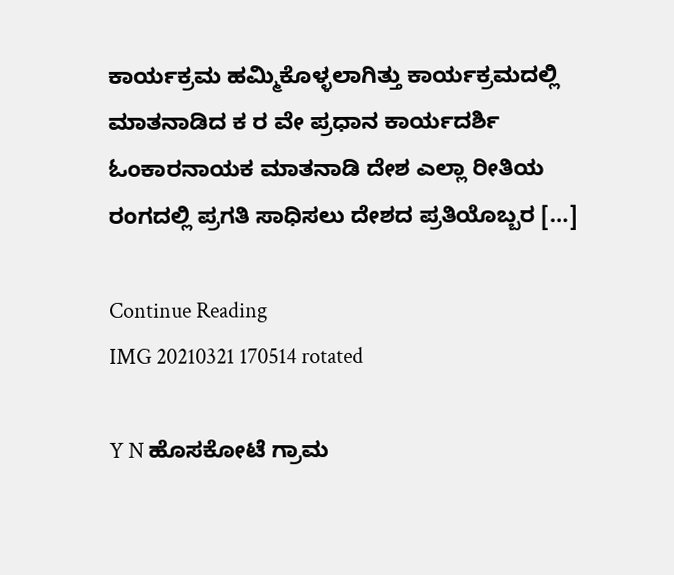ಕಾರ್ಯಕ್ರಮ ಹಮ್ಮಿಕೊಳ್ಳಲಾಗಿತ್ತು ಕಾರ್ಯಕ್ರಮದಲ್ಲಿ ಮಾತನಾಡಿದ ಕ ರ ವೇ ಪ್ರಧಾನ ಕಾರ್ಯದರ್ಶಿ ಓಂಕಾರನಾಯಕ ಮಾತನಾಡಿ ದೇಶ ಎಲ್ಲಾ ರೀತಿಯ ರಂಗದಲ್ಲಿ ಪ್ರಗತಿ ಸಾಧಿಸಲು ದೇಶದ ಪ್ರತಿಯೊಬ್ಬರ […]

Continue Reading
IMG 20210321 170514 rotated

Y N ಹೊಸಕೋಟೆ ಗ್ರಾಮ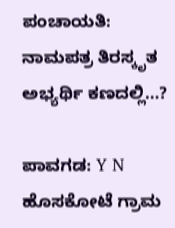ಪಂಚಾಯತಿ: ನಾಮಪತ್ರ ತಿರಸ್ಕೃತ ಅಭ್ಯರ್ಥಿ ಕಣದಲ್ಲಿ…?

ಪಾವಗಡ: Y N ಹೊಸಕೋಟೆ ಗ್ರಾಮ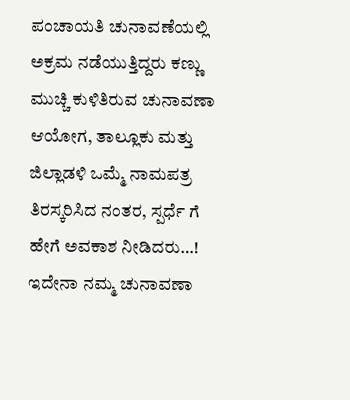ಪಂಚಾಯತಿ ಚುನಾವಣೆಯಲ್ಲಿ ಅಕ್ರಮ ನಡೆಯುತ್ತಿದ್ದರು ಕಣ್ಣು ಮುಚ್ಚಿ ಕುಳಿತಿರುವ ಚುನಾವಣಾ ಆಯೋಗ, ತಾಲ್ಲೂಕು ಮತ್ತು  ಜಿಲ್ಲಾಡಳಿ ಒಮ್ಮೆ ನಾಮಪತ್ರ ತಿರಸ್ಕರಿಸಿದ ನಂತರ, ಸ್ಪರ್ಧೆ ಗೆ ಹೇಗೆ ಅವಕಾಶ ನೀಡಿದರು…! ಇದೇನಾ ನಮ್ಮ ಚುನಾವಣಾ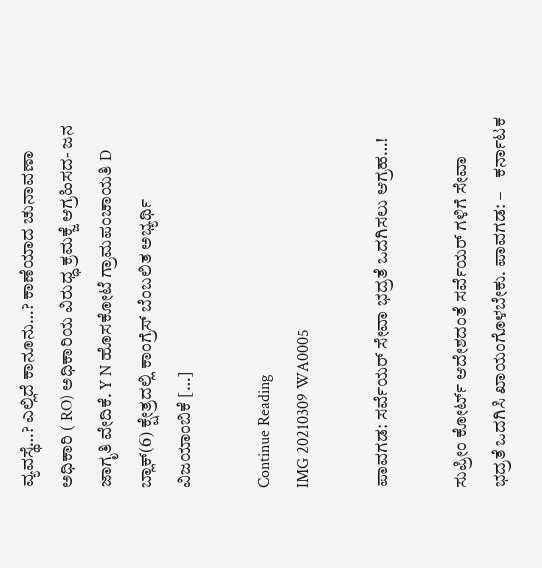ವ್ಯವಸ್ಥೆ…? ಎಲ್ಲಿದೆ ಕಾನೂನು…? ಕಾಣೆಯಾದ ಚುನಾವಣಾ ಅಧಿಕಾರಿ ( RO) ಅಧಿಕಾರಿಯ ವಿರುಧ್ಧ ಕ್ರಮಕ್ಜೆ ಆಗ್ರಹಿಸದ- ಜನ ಜಾಗೃತಿ ವೇದಿಕೆ. Y N ಹೊಸಕೋಟೆ ಗ್ರಾಮಪಂಚಾಯತಿ D ಬ್ಲಾಕ್(6) ಕ್ಷೇತ್ರದಲ್ಲಿ ಕಾಂಗ್ರೆಸ್ ಬೆಂಬಲಿತ ಅಭ್ಯರ್ಥಿ ವಿಜಯಾಂಬಿಕೆ […]

Continue Reading
IMG 20210309 WA0005

ಪಾವಗಡ: ಸರ್ವೆಯರ್ ಸೇವಾ ಭದ್ರತೆ ಒದಗಿಸಲು ಆಗ್ರಹ…!

ಸುಪ್ರೀಂ ಕೋರ್ಟ್ ಆದೇಶದಂತೆ ಸರ್ವೆಯರ್ ಗಳಿಗೆ ಸೇವಾ ಭದ್ರತೆ ಒದಗಿಸಿ ಖಾಯಂಗೊಳಬೇಕು. ಪಾವಗಡ: –    ಕರ್ನಾಟಕ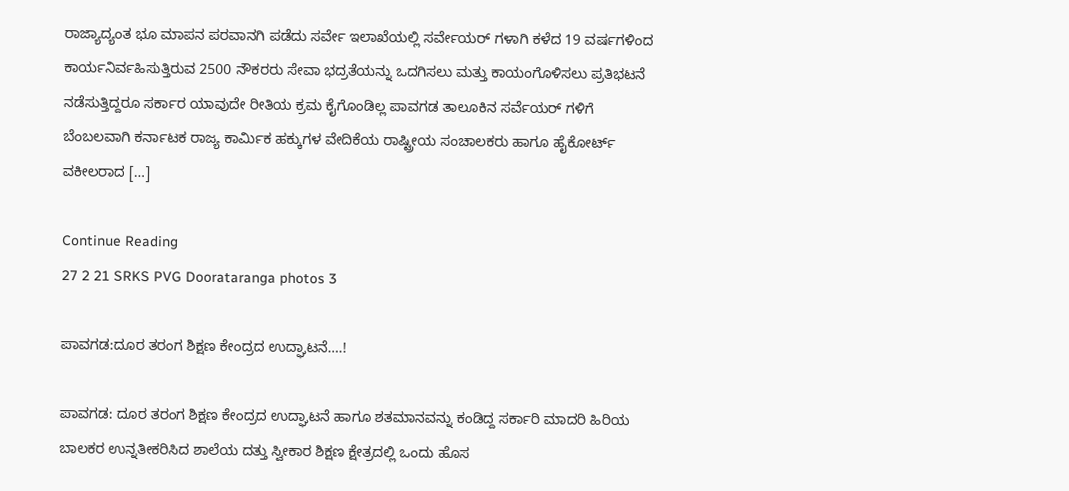ರಾಜ್ಯಾದ್ಯಂತ ಭೂ ಮಾಪನ ಪರವಾನಗಿ ಪಡೆದು ಸರ್ವೇ ಇಲಾಖೆಯಲ್ಲಿ ಸರ್ವೇಯರ್ ಗಳಾಗಿ ಕಳೆದ 19 ವರ್ಷಗಳಿಂದ ಕಾರ್ಯನಿರ್ವಹಿಸುತ್ತಿರುವ 2500 ನೌಕರರು ಸೇವಾ ಭದ್ರತೆಯನ್ನು ಒದಗಿಸಲು ಮತ್ತು ಕಾಯಂಗೊಳಿಸಲು ಪ್ರತಿಭಟನೆ ನಡೆಸುತ್ತಿದ್ದರೂ ಸರ್ಕಾರ ಯಾವುದೇ ರೀತಿಯ ಕ್ರಮ ಕೈಗೊಂಡಿಲ್ಲ ಪಾವಗಡ ತಾಲೂಕಿನ ಸರ್ವೆಯರ್ ಗಳಿಗೆ ಬೆಂಬಲವಾಗಿ ಕರ್ನಾಟಕ ರಾಜ್ಯ ಕಾರ್ಮಿಕ ಹಕ್ಕುಗಳ ವೇದಿಕೆಯ ರಾಷ್ಟ್ರೀಯ ಸಂಚಾಲಕರು ಹಾಗೂ ಹೈಕೋರ್ಟ್ ವಕೀಲರಾದ […]

Continue Reading
27 2 21 SRKS PVG Doorataranga photos 3

ಪಾವಗಡ:ದೂರ ತರಂಗ ಶಿಕ್ಷಣ ಕೇಂದ್ರದ ಉದ್ಘಾಟನೆ….!

ಪಾವಗಡ: ದೂರ ತರಂಗ ಶಿಕ್ಷಣ ಕೇಂದ್ರದ ಉದ್ಘಾಟನೆ ಹಾಗೂ ಶತಮಾನವನ್ನು ಕಂಡಿದ್ದ ಸರ್ಕಾರಿ ಮಾದರಿ ಹಿರಿಯ ಬಾಲಕರ ಉನ್ನತೀಕರಿಸಿದ ಶಾಲೆಯ ದತ್ತು ಸ್ವೀಕಾರ ಶಿಕ್ಷಣ ಕ್ಷೇತ್ರದಲ್ಲಿ ಒಂದು ಹೊಸ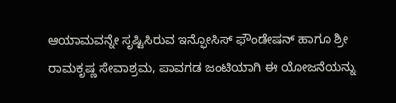ಆಯಾಮವನ್ನೇ ಸೃಷ್ಟಿಸಿರುವ ಇನ್ಫೋಸಿಸ್ ಫೌಂಡೇಷನ್ ಹಾಗೂ ಶ್ರೀ ರಾಮಕೃಷ್ಣ ಸೇವಾಶ್ರಮ, ಪಾವಗಡ ಜಂಟಿಯಾಗಿ ಈ ಯೋಜನೆಯನ್ನು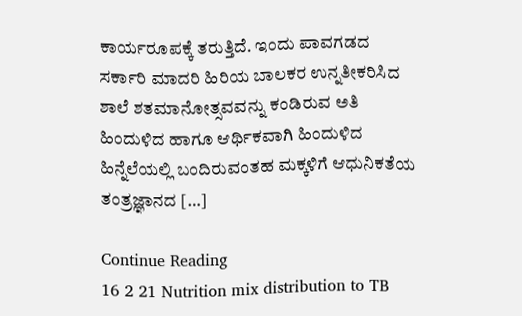ಕಾರ್ಯರೂಪಕ್ಕೆ ತರುತ್ತಿದೆ. ಇಂದು ಪಾವಗಡದ ಸರ್ಕಾರಿ ಮಾದರಿ ಹಿರಿಯ ಬಾಲಕರ ಉನ್ನತೀಕರಿಸಿದ ಶಾಲೆ ಶತಮಾನೋತ್ಸವವನ್ನು ಕಂಡಿರುವ ಅತಿ ಹಿಂದುಳಿದ ಹಾಗೂ ಆರ್ಥಿಕವಾಗಿ ಹಿಂದುಳಿದ ಹಿನ್ನೆಲೆಯಲ್ಲಿ ಬಂದಿರುವಂತಹ ಮಕ್ಕಳಿಗೆ ಆಧುನಿಕತೆಯ ತಂತ್ರಜ್ಞಾನದ […]

Continue Reading
16 2 21 Nutrition mix distribution to TB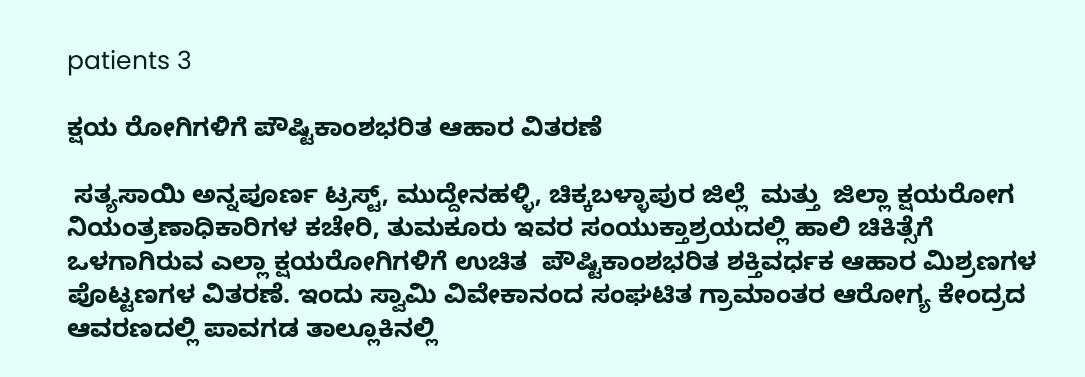patients 3

ಕ್ಷಯ ರೋಗಿಗಳಿಗೆ ಪೌಷ್ಟಿಕಾಂಶಭರಿತ ಆಹಾರ ವಿತರಣೆ

 ಸತ್ಯಸಾಯಿ ಅನ್ನಪೂರ್ಣ ಟ್ರಸ್ಟ್, ಮುದ್ದೇನಹಳ್ಳಿ, ಚಿಕ್ಕಬಳ್ಳಾಪುರ ಜಿಲ್ಲೆ  ಮತ್ತು  ಜಿಲ್ಲಾ ಕ್ಷಯರೋಗ ನಿಯಂತ್ರಣಾಧಿಕಾರಿಗಳ ಕಚೇರಿ, ತುಮಕೂರು ಇವರ ಸಂಯುಕ್ತಾಶ್ರಯದಲ್ಲಿ ಹಾಲಿ ಚಿಕಿತ್ಸೆಗೆ ಒಳಗಾಗಿರುವ ಎಲ್ಲಾ ಕ್ಷಯರೋಗಿಗಳಿಗೆ ಉಚಿತ  ಪೌಷ್ಟಿಕಾಂಶಭರಿತ ಶಕ್ತಿವರ್ಧಕ ಆಹಾರ ಮಿಶ್ರಣಗಳ ಪೊಟ್ಟಣಗಳ ವಿತರಣೆ. ಇಂದು ಸ್ವಾಮಿ ವಿವೇಕಾನಂದ ಸಂಘಟಿತ ಗ್ರಾಮಾಂತರ ಆರೋಗ್ಯ ಕೇಂದ್ರದ ಆವರಣದಲ್ಲಿ ಪಾವಗಡ ತಾಲ್ಲೂಕಿನಲ್ಲಿ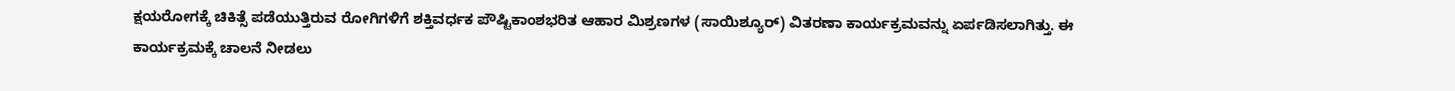ಕ್ಷಯರೋಗಕ್ಕೆ ಚಿಕಿತ್ಸೆ ಪಡೆಯುತ್ತಿರುವ ರೋಗಿಗಳಿಗೆ ಶಕ್ತಿವರ್ಧಕ ಪೌಷ್ಟಿಕಾಂಶಭರಿತ ಆಹಾರ ಮಿಶ್ರಣಗಳ (ಸಾಯಿಶ್ಯೂರ್) ವಿತರಣಾ ಕಾರ್ಯಕ್ರಮವನ್ನು ಏರ್ಪಡಿಸಲಾಗಿತ್ತು. ಈ ಕಾರ್ಯಕ್ರಮಕ್ಕೆ ಚಾಲನೆ ನೀಡಲು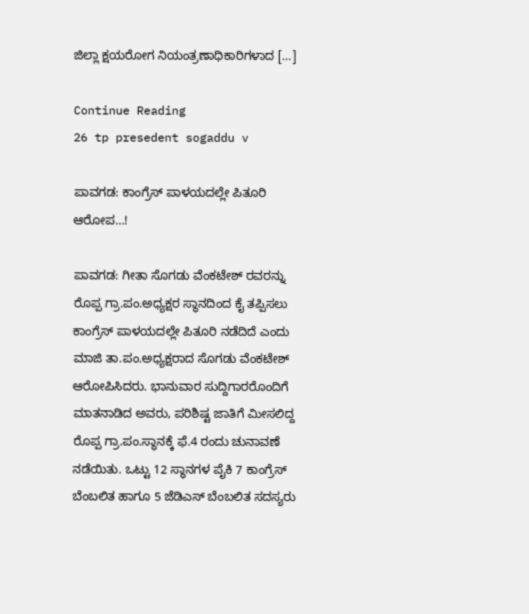ಜಿಲ್ಲಾ ಕ್ಷಯರೋಗ ನಿಯಂತ್ರಣಾಧಿಕಾರಿಗಳಾದ […]

Continue Reading
26 tp presedent sogaddu v

ಪಾವಗಡ: ಕಾಂಗ್ರೆಸ್ ಪಾಳಯದಲ್ಲೇ ಪಿತೂರಿ ಆರೋಪ…!

ಪಾವಗಡ: ಗೀತಾ ಸೊಗಡು ವೆಂಕಟೇಶ್ ರವರನ್ನು ರೊಪ್ಪ ಗ್ರಾ.ಪಂ.ಅಧ್ಯಕ್ಷರ ಸ್ಥಾನದಿಂದ ಕೈ ತಪ್ಪಿಸಲು ಕಾಂಗ್ರೆಸ್ ಪಾಳಯದಲ್ಲೇ ಪಿತೂರಿ ನಡೆದಿದೆ ಎಂದು ಮಾಜಿ ತಾ.ಪಂ.ಅಧ್ಯಕ್ಷರಾದ ಸೊಗಡು ವೆಂಕಟೇಶ್ ಆರೋಪಿಸಿದರು. ಭಾನುವಾರ ಸುದ್ದಿಗಾರರೊಂದಿಗೆ ಮಾತನಾಡಿದ ಅವರು, ಪರಿಶಿಷ್ಟ ಜಾತಿಗೆ ಮೀಸಲಿದ್ದ ರೊಪ್ಪ ಗ್ರಾ.ಪಂ.ಸ್ಥಾನಕ್ಕೆ ಫೆ.4 ರಂದು ಚುನಾವಣೆ ನಡೆಯಿತು. ಒಟ್ಟು 12 ಸ್ಥಾನಗಳ ಪೈಕಿ 7 ಕಾಂಗ್ರೆಸ್ ಬೆಂಬಲಿತ ಹಾಗೂ 5 ಜೆಡಿಎಸ್ ಬೆಂಬಲಿತ ಸದಸ್ಯರು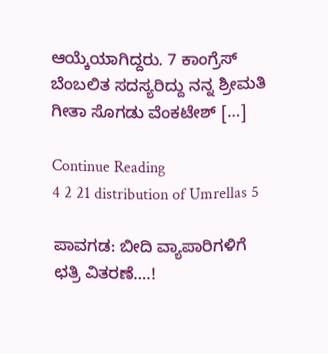ಆಯ್ಕೆಯಾಗಿದ್ದರು. 7 ಕಾಂಗ್ರೆಸ್ ಬೆಂಬಲಿತ ಸದಸ್ಯರಿದ್ದು ನನ್ನ ಶ್ರೀಮತಿ ಗೀತಾ ಸೊಗಡು ವೆಂಕಟೇಶ್ […]

Continue Reading
4 2 21 distribution of Umrellas 5

ಪಾವಗಡ: ಬೀದಿ ವ್ಯಾಪಾರಿಗಳಿಗೆ ಛತ್ರಿ ವಿತರಣೆ….!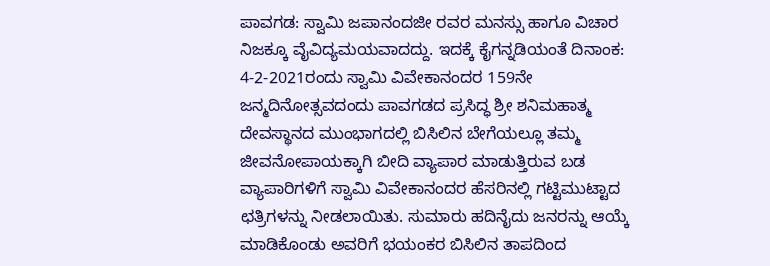ಪಾವಗಡ: ಸ್ವಾಮಿ ಜಪಾನಂದಜೀ ರವರ ಮನಸ್ಸು ಹಾಗೂ ವಿಚಾರ ನಿಜಕ್ಕೂ ವೈವಿದ್ಯಮಯವಾದದ್ದು. ಇದಕ್ಕೆ ಕೈಗನ್ನಡಿಯಂತೆ ದಿನಾಂಕ: 4-2-2021ರಂದು ಸ್ವಾಮಿ ವಿವೇಕಾನಂದರ 159ನೇ ಜನ್ಮದಿನೋತ್ಸವದಂದು ಪಾವಗಡದ ಪ್ರಸಿದ್ಧ ಶ್ರೀ ಶನಿಮಹಾತ್ಮ ದೇವಸ್ಥಾನದ ಮುಂಭಾಗದಲ್ಲಿ ಬಿಸಿಲಿನ ಬೇಗೆಯಲ್ಲೂ ತಮ್ಮ ಜೀವನೋಪಾಯಕ್ಕಾಗಿ ಬೀದಿ ವ್ಯಾಪಾರ ಮಾಡುತ್ತಿರುವ ಬಡ ವ್ಯಾಪಾರಿಗಳಿಗೆ ಸ್ವಾಮಿ ವಿವೇಕಾನಂದರ ಹೆಸರಿನಲ್ಲಿ ಗಟ್ಟಿಮುಟ್ಟಾದ ಛತ್ರಿಗಳನ್ನು ನೀಡಲಾಯಿತು. ಸುಮಾರು ಹದಿನೈದು ಜನರನ್ನು ಆಯ್ಕೆ ಮಾಡಿಕೊಂಡು ಅವರಿಗೆ ಭಯಂಕರ ಬಿಸಿಲಿನ ತಾಪದಿಂದ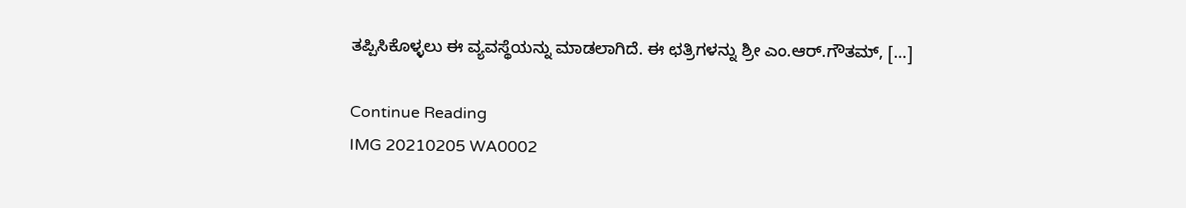ತಪ್ಪಿಸಿಕೊಳ್ಳಲು ಈ ವ್ಯವಸ್ಥೆಯನ್ನು ಮಾಡಲಾಗಿದೆ. ಈ ಛತ್ರಿಗಳನ್ನು ಶ್ರೀ ಎಂ.ಆರ್.ಗೌತಮ್, […]

Continue Reading
IMG 20210205 WA0002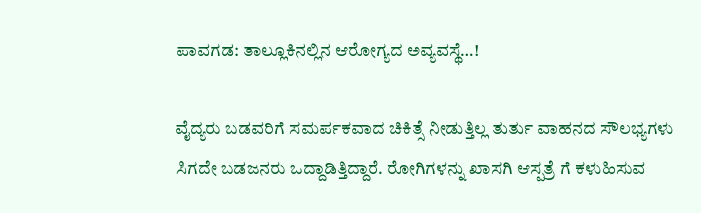ಪಾವಗಡ: ತಾಲ್ಲೂಕಿನಲ್ಲಿನ ಆರೋಗ್ಯದ ಅವ್ಯವಸ್ಥೆ…!

ವೈದ್ಯರು ಬಡವರಿಗೆ ಸಮರ್ಪಕವಾದ ಚಿಕಿತ್ಸೆ ನೀಡುತ್ತಿಲ್ಲ ತುರ್ತು ವಾಹನದ ಸೌಲಭ್ಯಗಳು ಸಿಗದೇ ಬಡಜನರು ಒದ್ದಾಡಿತ್ತಿದ್ದಾರೆ. ರೋಗಿಗಳನ್ನು ಖಾಸಗಿ ಆಸ್ಪತ್ರೆ ಗೆ ಕಳುಹಿಸುವ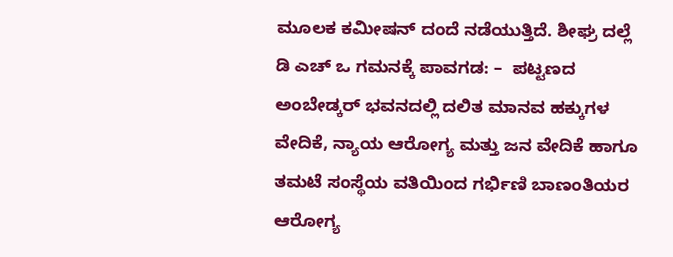ಮೂಲಕ ಕಮೀಷನ್ ದಂದೆ ನಡೆಯುತ್ತಿದೆ. ಶೀಘ್ರ ದಲ್ಲೆ ಡಿ ಎಚ್ ಒ ಗಮನಕ್ಕೆ ಪಾವಗಡ: –  ಪಟ್ಟಣದ ಅಂಬೇಡ್ಕರ್ ಭವನದಲ್ಲಿ‌ ದಲಿತ ಮಾನವ ಹಕ್ಕುಗಳ ವೇದಿಕೆ, ನ್ಯಾಯ ಆರೋಗ್ಯ ಮತ್ತು ಜನ ವೇದಿಕೆ ಹಾಗೂ ತಮಟೆ ಸಂಸ್ಥೆಯ ವತಿಯಿಂದ ಗರ್ಭಿಣಿ ಬಾಣಂತಿಯರ ಆರೋಗ್ಯ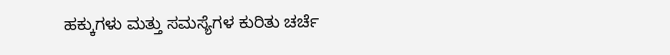ಹಕ್ಕುಗಳು ಮತ್ತು ಸಮಸ್ಯೆಗಳ ಕುರಿತು ಚರ್ಚೆ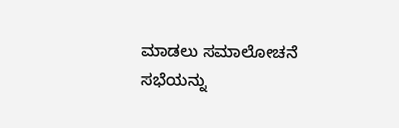ಮಾಡಲು ಸಮಾಲೋಚನೆ ಸಭೆಯನ್ನು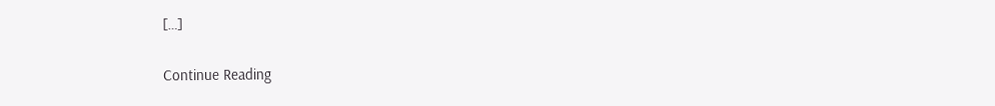[…]

Continue Reading